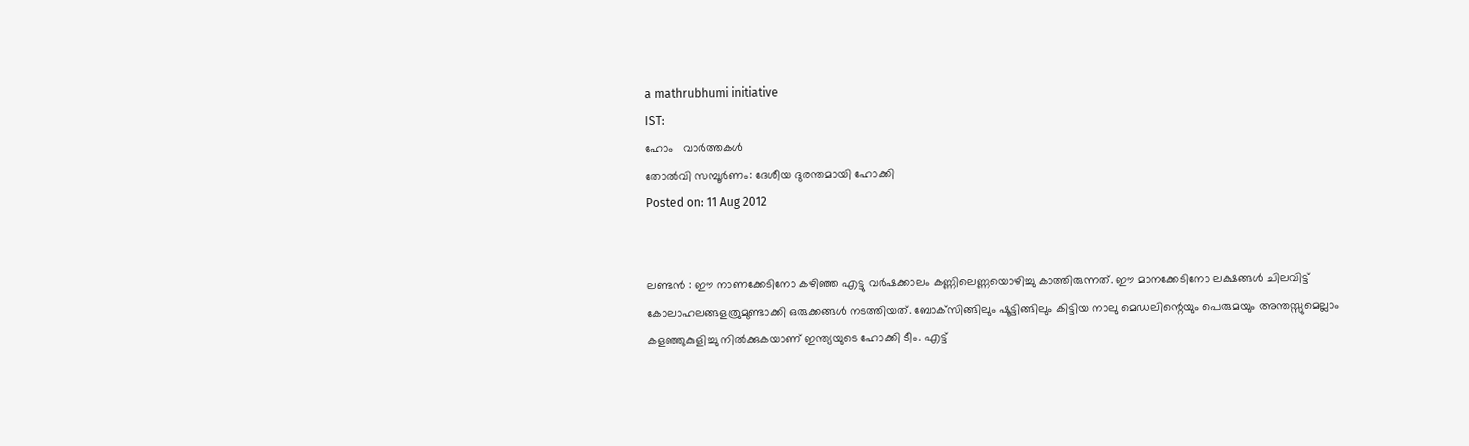a mathrubhumi initiative
IST:
ഹോം   വാര്‍ത്തകള്‍
തോല്‍വി സമ്പൂര്‍ണം: ദേശീയ ദുരന്തമായി ഹോക്കി
Posted on: 11 Aug 2012


ലണ്ടന്‍ : ഈ നാണക്കേടിനോ കഴിഞ്ഞ എട്ടു വര്‍ഷക്കാലം കണ്ണിലെണ്ണയൊഴിച്ചു കാത്തിരുന്നത്. ഈ മാനക്കേടിനോ ലക്ഷങ്ങള്‍ ചിലവിട്ട് കോലാഹലങ്ങളത്രുമുണ്ടാക്കി ഒരുക്കങ്ങള്‍ നടത്തിയത്. ബോക്‌സിങ്ങിലും ഷൂട്ടിങ്ങിലും കിട്ടിയ നാലു മെഡലിന്റെയും പെരുമയും അന്തസ്സുമെല്ലാം കളഞ്ഞുകുളിച്ചു നില്‍ക്കുകയാണ് ഇന്ത്യയുടെ ഹോക്കി ടീം. എട്ട്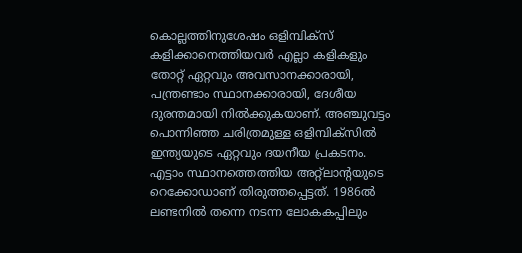കൊല്ലത്തിനുശേഷം ഒളിമ്പിക്‌സ് കളിക്കാനെത്തിയവര്‍ എല്ലാ കളികളും തോറ്റ് ഏറ്റവും അവസാനക്കാരായി, പന്ത്രണ്ടാം സ്ഥാനക്കാരായി, ദേശീയ ദുരന്തമായി നില്‍ക്കുകയാണ്. അഞ്ചുവട്ടം പൊന്നിഞ്ഞ ചരിത്രമുള്ള ഒളിമ്പിക്‌സില്‍ ഇന്ത്യയുടെ ഏറ്റവും ദയനീയ പ്രകടനം. എട്ടാം സ്ഥാനത്തെത്തിയ അറ്റ്‌ലാന്റയുടെ റെക്കോഡാണ് തിരുത്തപ്പെട്ടത്. 1986ല്‍ ലണ്ടനില്‍ തന്നെ നടന്ന ലോകകപ്പിലും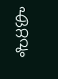ഏറ്റവും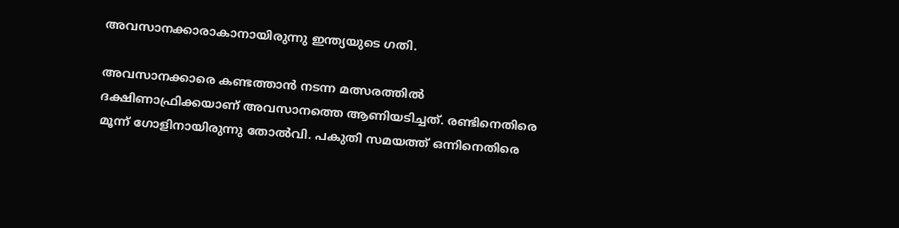അവസാനക്കാരാകാനായിരുന്നു ഇന്ത്യയുടെ ഗതി.

അവസാനക്കാരെ കണ്ടത്താന്‍ നടന്ന മത്സരത്തില്‍ ദക്ഷിണാഫ്രിക്കയാണ് അവസാനത്തെ ആണിയടിച്ചത്. രണ്ടിനെതിരെ മൂന്ന് ഗോളിനായിരുന്നു തോല്‍വി. പകുതി സമയത്ത് ഒന്നിനെതിരെ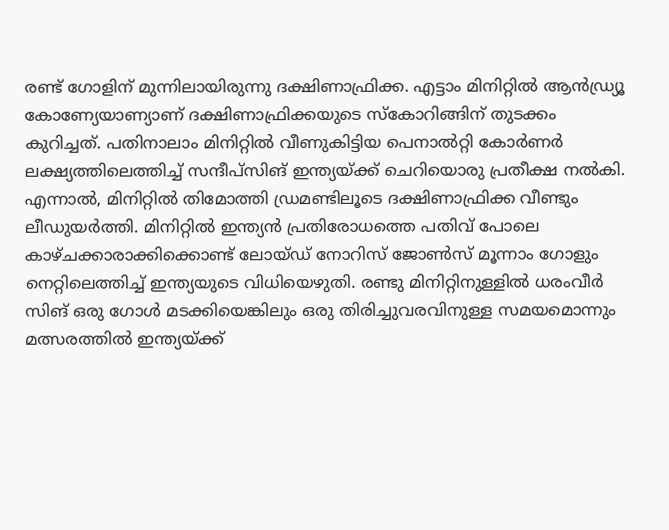രണ്ട് ഗോളിന് മുന്നിലായിരുന്നു ദക്ഷിണാഫ്രിക്ക. എട്ടാം മിനിറ്റില്‍ ആന്‍ഡ്ര്യൂ കോണ്യേയാണ്യാണ് ദക്ഷിണാഫ്രിക്കയുടെ സ്‌കോറിങ്ങിന് തുടക്കം കുറിച്ചത്. പതിനാലാം മിനിറ്റില്‍ വീണുകിട്ടിയ പെനാല്‍റ്റി കോര്‍ണര്‍ ലക്ഷ്യത്തിലെത്തിച്ച് സന്ദീപ്‌സിങ് ഇന്ത്യയ്ക്ക് ചെറിയൊരു പ്രതീക്ഷ നല്‍കി. എന്നാല്‍, മിനിറ്റില്‍ തിമോത്തി ഡ്രമണ്ടിലൂടെ ദക്ഷിണാഫ്രിക്ക വീണ്ടും ലീഡുയര്‍ത്തി. മിനിറ്റില്‍ ഇന്ത്യന്‍ പ്രതിരോധത്തെ പതിവ് പോലെ കാഴ്ചക്കാരാക്കിക്കൊണ്ട് ലോയ്ഡ് നോറിസ് ജോണ്‍സ് മൂന്നാം ഗോളും നെറ്റിലെത്തിച്ച് ഇന്ത്യയുടെ വിധിയെഴുതി. രണ്ടു മിനിറ്റിനുള്ളില്‍ ധരംവീര്‍ സിങ് ഒരു ഗോള്‍ മടക്കിയെങ്കിലും ഒരു തിരിച്ചുവരവിനുള്ള സമയമൊന്നും മത്സരത്തില്‍ ഇന്ത്യയ്ക്ക്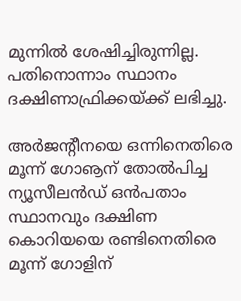മുന്നില്‍ ശേഷിച്ചിരുന്നില്ല. പതിനൊന്നാം സ്ഥാനം ദക്ഷിണാഫ്രിക്കയ്ക്ക് ലഭിച്ചു.

അര്‍ജന്റീനയെ ഒന്നിനെതിരെ മൂന്ന് ഗോൡന് തോല്‍പിച്ച ന്യൂസീലന്‍ഡ് ഒന്‍പതാം സ്ഥാനവും ദക്ഷിണ കൊറിയയെ രണ്ടിനെതിരെ മൂന്ന് ഗോളിന്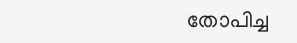തോപിച്ച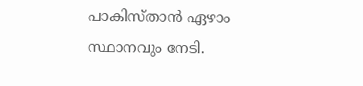പാകിസ്താന്‍ ഏഴാം സ്ഥാനവും നേടി.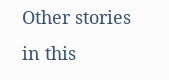Other stories in this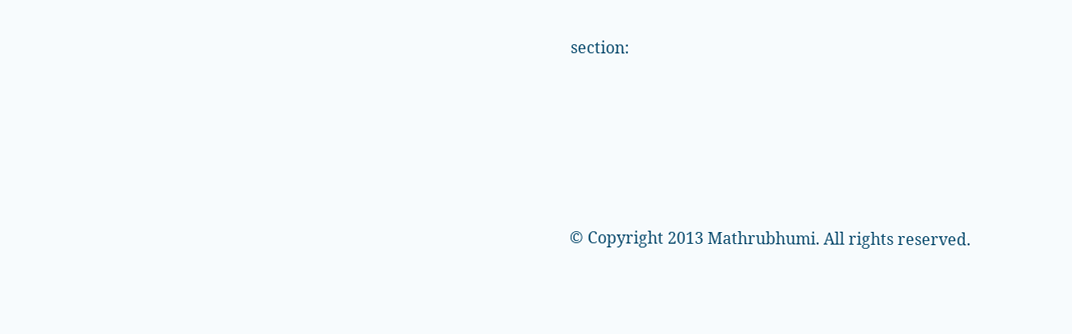section:









© Copyright 2013 Mathrubhumi. All rights reserved.